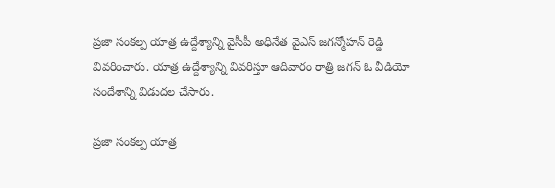ప్రజా సంకల్ప యాత్ర ఉద్దేశ్యాన్ని వైసీపీ అధినేత వైఎస్ జగన్మోహన్ రెడ్డి వివరించారు. యాత్ర ఉద్దేశ్యాన్ని వివరిస్తూ ఆదివారం రాత్రి జగన్ ఓ వీడియో సందేశాన్ని విడుదల చేసారు.

ప్రజా సంకల్ప యాత్ర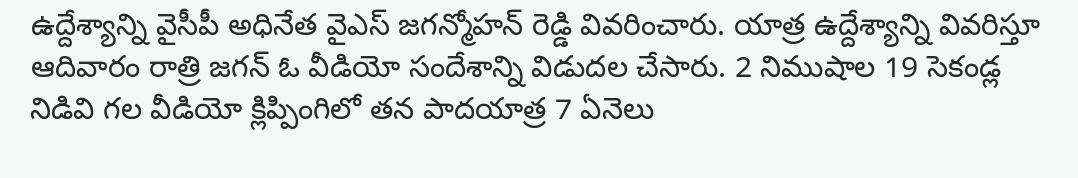ఉద్దేశ్యాన్ని వైసీపీ అధినేత వైఎస్ జగన్మోహన్ రెడ్డి వివరించారు. యాత్ర ఉద్దేశ్యాన్ని వివరిస్తూ ఆదివారం రాత్రి జగన్ ఓ వీడియో సందేశాన్ని విడుదల చేసారు. 2 నిముషాల 19 సెకండ్ల నిడివి గల వీడియో క్లిప్పింగిలో తన పాదయాత్ర 7 ఏనెలు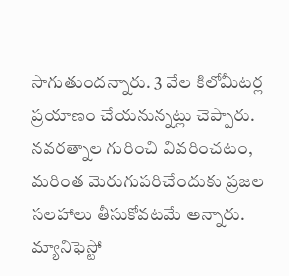సాగుతుందన్నారు. 3 వేల కిలోమీటర్ల ప్రయాణం చేయనున్నట్లు చెప్పారు. నవరత్నాల గురించి వివరించటం, మరింత మెరుగుపరిచేందుకు ప్రజల సలహాలు తీసుకోవటమే అన్నారు. మ్యానిఫెస్టో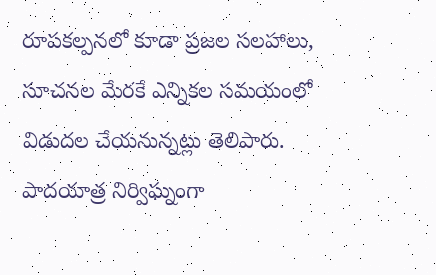రూపకల్పనలో కూడా ప్రజల సలహాలు, సూచనల మేరకే ఎన్నికల సమయంలో విడుదల చేయనున్నట్లు తెలిపారు. పాదయాత్ర నిర్విఘ్నంగా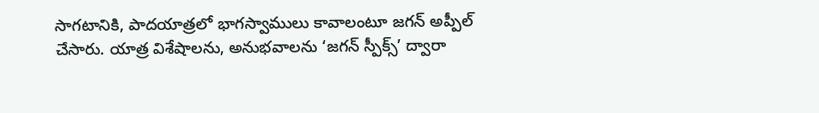సాగటానికి, పాదయాత్రలో భాగస్వాములు కావాలంటూ జగన్ అప్పీల్ చేసారు. యాత్ర విశేషాలను, అనుభవాలను ‘జగన్ స్పీక్స్’ ద్వారా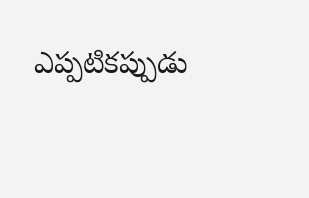ఎప్పటికప్పుడు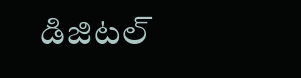డిజిటల్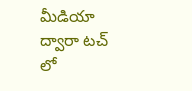మీడియా ద్వారా టచ్ లో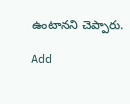ఉంటానని చెప్పారు.

Add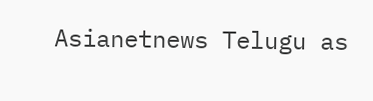Asianetnews Telugu as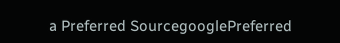a Preferred SourcegooglePreferred